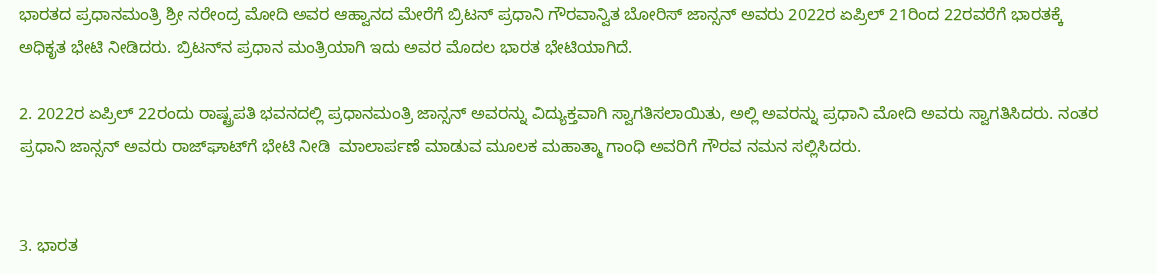ಭಾರತದ ಪ್ರಧಾನಮಂತ್ರಿ ಶ್ರೀ ನರೇಂದ್ರ ಮೋದಿ ಅವರ ಆಹ್ವಾನದ ಮೇರೆಗೆ ಬ್ರಿಟನ್‌ ಪ್ರಧಾನಿ ಗೌರವಾನ್ವಿತ ಬೋರಿಸ್ ಜಾನ್ಸನ್ ಅವರು 2022ರ ಏಪ್ರಿಲ್ 21ರಿಂದ 22ರವರೆಗೆ ಭಾರತಕ್ಕೆ ಅಧಿಕೃತ ಭೇಟಿ ನೀಡಿದರು. ಬ್ರಿಟನ್‌ನ ಪ್ರಧಾನ ಮಂತ್ರಿಯಾಗಿ ಇದು ಅವರ ಮೊದಲ ಭಾರತ ಭೇಟಿಯಾಗಿದೆ.

2. 2022ರ ಏಪ್ರಿಲ್ 22ರಂದು ರಾಷ್ಟ್ರಪತಿ ಭವನದಲ್ಲಿ ಪ್ರಧಾನಮಂತ್ರಿ ಜಾನ್ಸನ್ ಅವರನ್ನು ವಿದ್ಯುಕ್ತವಾಗಿ ಸ್ವಾಗತಿಸಲಾಯಿತು, ಅಲ್ಲಿ ಅವರನ್ನು ಪ್ರಧಾನಿ ಮೋದಿ ಅವರು ಸ್ವಾಗತಿಸಿದರು. ನಂತರ ಪ್ರಧಾನಿ ಜಾನ್ಸನ್ ಅವರು ರಾಜ್‌ಘಾಟ್‌ಗೆ ಭೇಟಿ ನೀಡಿ  ಮಾಲಾರ್ಪಣೆ ಮಾಡುವ ಮೂಲಕ ಮಹಾತ್ಮಾ ಗಾಂಧಿ ಅವರಿಗೆ ಗೌರವ ನಮನ ಸಲ್ಲಿಸಿದರು.


3. ಭಾರತ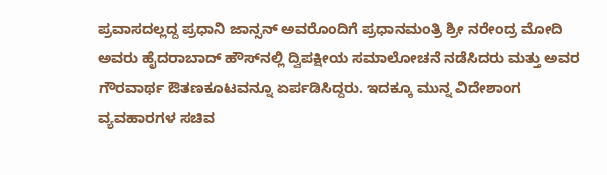ಪ್ರವಾಸದಲ್ಲದ್ದ ಪ್ರಧಾನಿ ಜಾನ್ಸನ್‌ ಅವರೊಂದಿಗೆ ಪ್ರಧಾನಮಂತ್ರಿ ಶ್ರೀ ನರೇಂದ್ರ ಮೋದಿ ಅವರು ಹೈದರಾಬಾದ್ ಹೌಸ್‌ನಲ್ಲಿ ದ್ವಿಪಕ್ಷೀಯ ಸಮಾಲೋಚನೆ ನಡೆಸಿದರು ಮತ್ತು ಅವರ ಗೌರವಾರ್ಥ ಔತಣಕೂಟವನ್ನೂ ಏರ್ಪಡಿಸಿದ್ದರು. ಇದಕ್ಕೂ ಮುನ್ನ ವಿದೇಶಾಂಗ ವ್ಯವಹಾರಗಳ ಸಚಿವ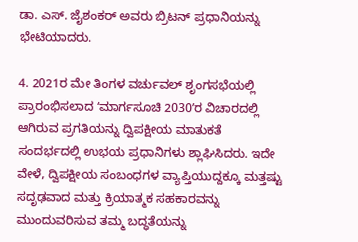ಡಾ. ಎಸ್. ಜೈಶಂಕರ್ ಅವರು ಬ್ರಿಟನ್‌ ಪ್ರಧಾನಿಯನ್ನು ಭೇಟಿಯಾದರು.

4. 2021ರ ಮೇ ತಿಂಗಳ ವರ್ಚುವಲ್ ಶೃಂಗಸಭೆಯಲ್ಲಿ ಪ್ರಾರಂಭಿಸಲಾದ ʻಮಾರ್ಗಸೂಚಿ 2030ʼರ ವಿಚಾರದಲ್ಲಿ ಆಗಿರುವ ಪ್ರಗತಿಯನ್ನು ದ್ವಿಪಕ್ಷೀಯ ಮಾತುಕತೆ ಸಂದರ್ಭದಲ್ಲಿ ಉಭಯ ಪ್ರಧಾನಿಗಳು ಶ್ಲಾಘಿಸಿದರು. ಇದೇ ವೇಳೆ, ದ್ವಿಪಕ್ಷೀಯ ಸಂಬಂಧಗಳ ವ್ಯಾಪ್ತಿಯುದ್ದಕ್ಕೂ ಮತ್ತಷ್ಟು ಸದೃಢವಾದ ಮತ್ತು ಕ್ರಿಯಾತ್ಮಕ ಸಹಕಾರವನ್ನು ಮುಂದುವರಿಸುವ ತಮ್ಮ ಬದ್ಧತೆಯನ್ನು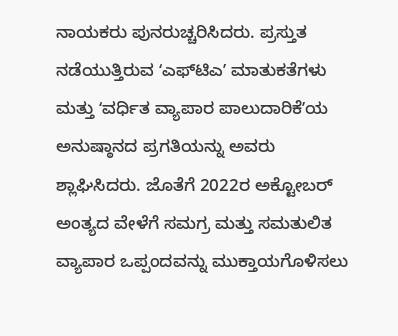ನಾಯಕರು ಪುನರುಚ್ಚರಿಸಿದರು. ಪ್ರಸ್ತುತ ನಡೆಯುತ್ತಿರುವ ʻಎಫ್‌ಟಿಎʼ ಮಾತುಕತೆಗಳು ಮತ್ತು ʻವರ್ಧಿತ ವ್ಯಾಪಾರ ಪಾಲುದಾರಿಕೆʼಯ ಅನುಷ್ಠಾನದ ಪ್ರಗತಿಯನ್ನು ಅವರು ಶ್ಲಾಘಿಸಿದರು. ಜೊತೆಗೆ 2022ರ ಅಕ್ಟೋಬರ್ ಅಂತ್ಯದ ವೇಳೆಗೆ ಸಮಗ್ರ ಮತ್ತು ಸಮತುಲಿತ ವ್ಯಾಪಾರ ಒಪ್ಪಂದವನ್ನು ಮುಕ್ತಾಯಗೊಳಿಸಲು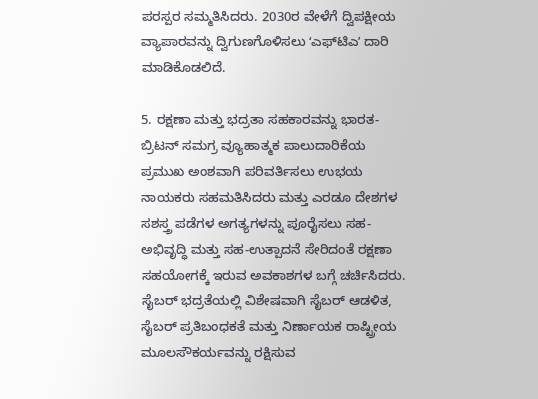ಪರಸ್ಪರ ಸಮ್ಮತಿಸಿದರು. 2030ರ ವೇಳೆಗೆ ದ್ವಿಪಕ್ಷೀಯ ವ್ಯಾಪಾರವನ್ನು ದ್ವಿಗುಣಗೊಳಿಸಲು ʻಎಫ್‌ಟಿಎʼ ದಾರಿ ಮಾಡಿಕೊಡಲಿದೆ.

5. ರಕ್ಷಣಾ ಮತ್ತು ಭದ್ರತಾ ಸಹಕಾರವನ್ನು ಭಾರತ-ಬ್ರಿಟನ್‌ ಸಮಗ್ರ ವ್ಯೂಹಾತ್ಮಕ ಪಾಲುದಾರಿಕೆಯ ಪ್ರಮುಖ ಅಂಶವಾಗಿ ಪರಿವರ್ತಿಸಲು ಉಭಯ ನಾಯಕರು ಸಹಮತಿಸಿದರು ಮತ್ತು ಎರಡೂ ದೇಶಗಳ ಸಶಸ್ತ್ರ ಪಡೆಗಳ ಅಗತ್ಯಗಳನ್ನು ಪೂರೈಸಲು ಸಹ-ಅಭಿವೃದ್ಧಿ ಮತ್ತು ಸಹ-ಉತ್ಪಾದನೆ ಸೇರಿದಂತೆ ರಕ್ಷಣಾ ಸಹಯೋಗಕ್ಕೆ ಇರುವ ಅವಕಾಶಗಳ ಬಗ್ಗೆ ಚರ್ಚಿಸಿದರು. ಸೈಬರ್ ಭದ್ರತೆಯಲ್ಲಿ ವಿಶೇಷವಾಗಿ ಸೈಬರ್ ಆಡಳಿತ, ಸೈಬರ್ ಪ್ರತಿಬಂಧಕತೆ ಮತ್ತು ನಿರ್ಣಾಯಕ ರಾಷ್ಟ್ರೀಯ ಮೂಲಸೌಕರ್ಯವನ್ನು ರಕ್ಷಿಸುವ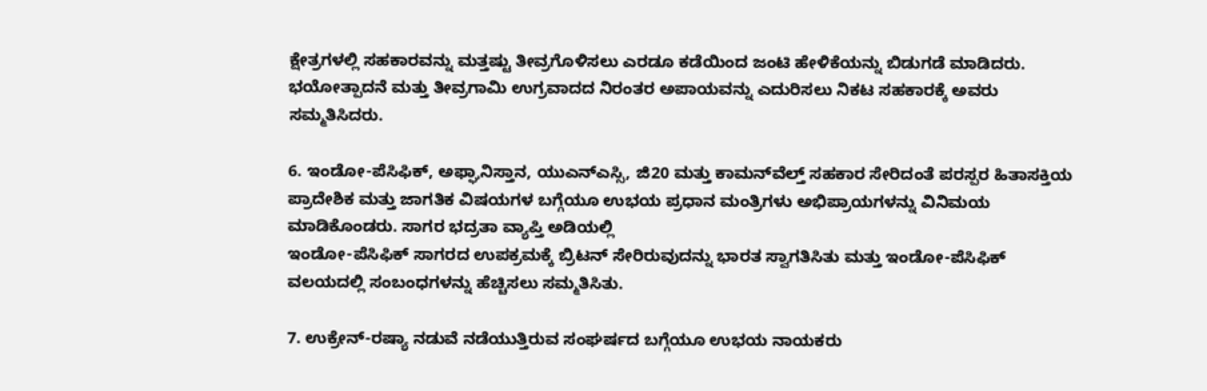ಕ್ಷೇತ್ರಗಳಲ್ಲಿ ಸಹಕಾರವನ್ನು ಮತ್ತಷ್ಟು ತೀವ್ರಗೊಳಿಸಲು ಎರಡೂ ಕಡೆಯಿಂದ ಜಂಟಿ ಹೇಳಿಕೆಯನ್ನು ಬಿಡುಗಡೆ ಮಾಡಿದರು. ಭಯೋತ್ಪಾದನೆ ಮತ್ತು ತೀವ್ರಗಾಮಿ ಉಗ್ರವಾದದ ನಿರಂತರ ಅಪಾಯವನ್ನು ಎದುರಿಸಲು ನಿಕಟ ಸಹಕಾರಕ್ಕೆ ಅವರು ಸಮ್ಮತಿಸಿದರು.

6. ಇಂಡೋ-ಪೆಸಿಫಿಕ್, ಅಫ್ಘಾನಿಸ್ತಾನ, ಯುಎನ್ಎಸ್ಸಿ, ಜಿ20 ಮತ್ತು ಕಾಮನ್‌ವೆಲ್ತ್‌ ಸಹಕಾರ ಸೇರಿದಂತೆ ಪರಸ್ಪರ ಹಿತಾಸಕ್ತಿಯ ಪ್ರಾದೇಶಿಕ ಮತ್ತು ಜಾಗತಿಕ ವಿಷಯಗಳ ಬಗ್ಗೆಯೂ ಉಭಯ ಪ್ರಧಾನ ಮಂತ್ರಿಗಳು ಅಭಿಪ್ರಾಯಗಳನ್ನು ವಿನಿಮಯ ಮಾಡಿಕೊಂಡರು. ಸಾಗರ ಭದ್ರತಾ ವ್ಯಾಪ್ತಿ ಅಡಿಯಲ್ಲಿ
ಇಂಡೋ-ಪೆಸಿಫಿಕ್ ಸಾಗರದ ಉಪಕ್ರಮಕ್ಕೆ ಬ್ರಿಟನ್‌ ಸೇರಿರುವುದನ್ನು ಭಾರತ ಸ್ವಾಗತಿಸಿತು ಮತ್ತು ಇಂಡೋ-ಪೆಸಿಫಿಕ್ ವಲಯದಲ್ಲಿ ಸಂಬಂಧಗಳನ್ನು ಹೆಚ್ಚಿಸಲು ಸಮ್ಮತಿಸಿತು.

7. ಉಕ್ರೇನ್-ರಷ್ಯಾ ನಡುವೆ ನಡೆಯುತ್ತಿರುವ ಸಂಘರ್ಷದ ಬಗ್ಗೆಯೂ ಉಭಯ ನಾಯಕರು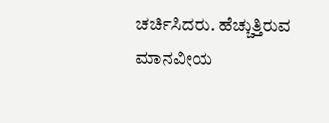ಚರ್ಚಿಸಿದರು. ಹೆಚ್ಚುತ್ತಿರುವ ಮಾನವೀಯ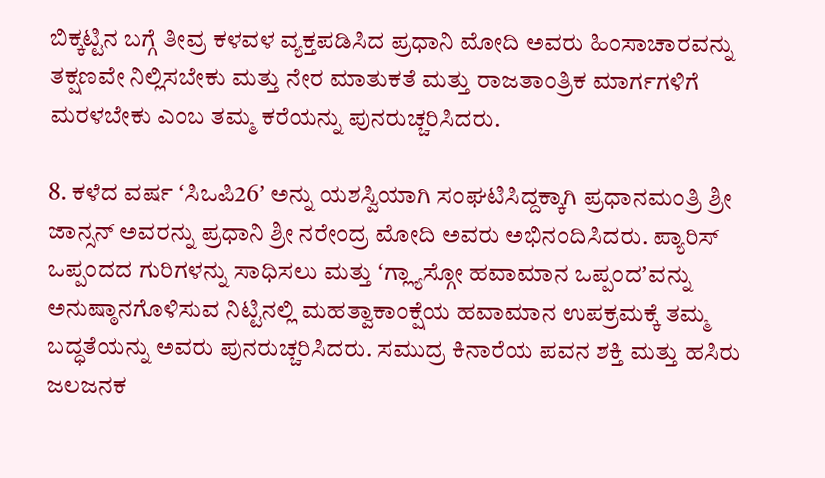ಬಿಕ್ಕಟ್ಟಿನ ಬಗ್ಗೆ ತೀವ್ರ ಕಳವಳ ವ್ಯಕ್ತಪಡಿಸಿದ ಪ್ರಧಾನಿ ಮೋದಿ ಅವರು ಹಿಂಸಾಚಾರವನ್ನು ತಕ್ಷಣವೇ ನಿಲ್ಲಿಸಬೇಕು ಮತ್ತು ನೇರ ಮಾತುಕತೆ ಮತ್ತು ರಾಜತಾಂತ್ರಿಕ ಮಾರ್ಗಗಳಿಗೆ ಮರಳಬೇಕು ಎಂಬ ತಮ್ಮ ಕರೆಯನ್ನು ಪುನರುಚ್ಚರಿಸಿದರು.

8. ಕಳೆದ ವರ್ಷ ʻಸಿಒಪಿ26ʼ ಅನ್ನು ಯಶಸ್ವಿಯಾಗಿ ಸಂಘಟಿಸಿದ್ದಕ್ಕಾಗಿ ಪ್ರಧಾನಮಂತ್ರಿ ಶ್ರೀ ಜಾನ್ಸನ್ ಅವರನ್ನು ಪ್ರಧಾನಿ ಶ್ರೀ ನರೇಂದ್ರ ಮೋದಿ ಅವರು ಅಭಿನಂದಿಸಿದರು. ಪ್ಯಾರಿಸ್ ಒಪ್ಪಂದದ ಗುರಿಗಳನ್ನು ಸಾಧಿಸಲು ಮತ್ತು ʻಗ್ಲ್ಯಾಸ್ಗೋ ಹವಾಮಾನ ಒಪ್ಪಂದʼವನ್ನು ಅನುಷ್ಠಾನಗೊಳಿಸುವ ನಿಟ್ಟಿನಲ್ಲಿ ಮಹತ್ವಾಕಾಂಕ್ಷೆಯ ಹವಾಮಾನ ಉಪಕ್ರಮಕ್ಕೆ ತಮ್ಮ ಬದ್ಧತೆಯನ್ನು ಅವರು ಪುನರುಚ್ಚರಿಸಿದರು. ಸಮುದ್ರ ಕಿನಾರೆಯ ಪವನ ಶಕ್ತಿ ಮತ್ತು ಹಸಿರು ಜಲಜನಕ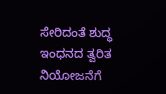ಸೇರಿದಂತೆ ಶುದ್ಧ ಇಂಧನದ ತ್ವರಿತ ನಿಯೋಜನೆಗೆ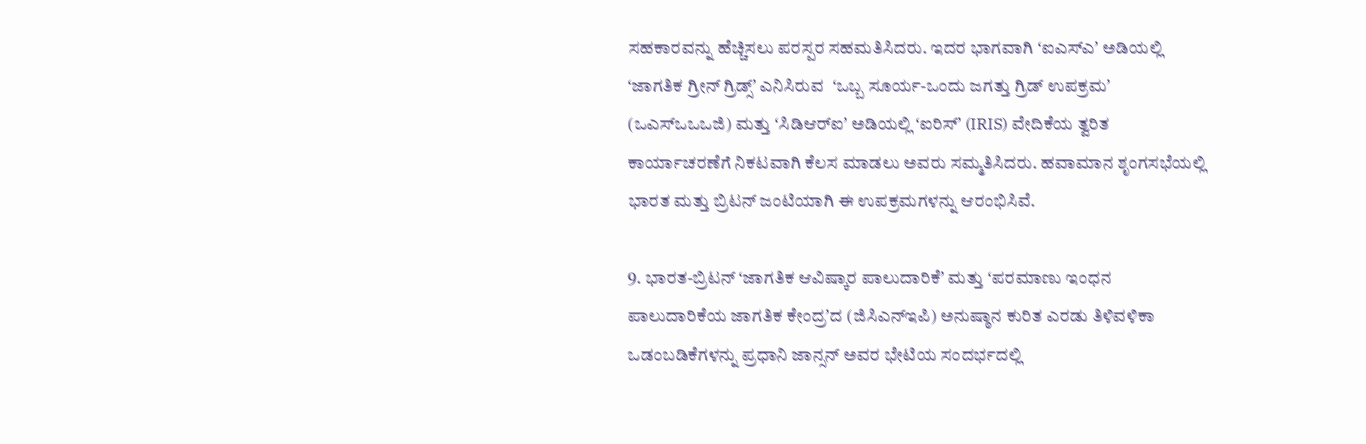ಸಹಕಾರವನ್ನು ಹೆಚ್ಚಿಸಲು ಪರಸ್ಪರ ಸಹಮತಿಸಿದರು. ಇದರ ಭಾಗವಾಗಿ ʻಐಎಸ್ಎʼ ಅಡಿಯಲ್ಲಿ ʻಜಾಗತಿಕ ಗ್ರೀನ್ ಗ್ರಿಡ್ಸ್ʼ ಎನಿಸಿರುವ  ʻಒಬ್ಬ ಸೂರ್ಯ-ಒಂದು ಜಗತ್ತು ಗ್ರಿಡ್‌ ಉಪಕ್ರಮʼ (ಒಎಸ್ಒಒಒಜಿ) ಮತ್ತು ʻಸಿಡಿಆರ್‌ಐʼ ಅಡಿಯಲ್ಲಿ ʻಐರಿಸ್ʼ (IRIS) ವೇದಿಕೆಯ ತ್ವರಿತ ಕಾರ್ಯಾಚರಣೆಗೆ ನಿಕಟವಾಗಿ ಕೆಲಸ ಮಾಡಲು ಅವರು ಸಮ್ಮತಿಸಿದರು. ಹವಾಮಾನ ಶೃಂಗಸಭೆಯಲ್ಲಿ ಭಾರತ ಮತ್ತು ಬ್ರಿಟನ್‌ ಜಂಟಿಯಾಗಿ ಈ ಉಪಕ್ರಮಗಳನ್ನು ಆರಂಭಿಸಿವೆ.

9. ಭಾರತ-ಬ್ರಿಟನ್‌ ʻಜಾಗತಿಕ ಆವಿಷ್ಕಾರ ಪಾಲುದಾರಿಕೆʼ ಮತ್ತು ʻಪರಮಾಣು ಇಂಧನ ಪಾಲುದಾರಿಕೆಯ ಜಾಗತಿಕ ಕೇಂದ್ರʼದ (ಜಿಸಿಎನ್‌ಇಪಿ) ಅನುಷ್ಠಾನ ಕುರಿತ ಎರಡು ತಿಳಿವಳಿಕಾ ಒಡಂಬಡಿಕೆಗಳನ್ನು ಪ್ರಧಾನಿ ಜಾನ್ಸನ್‌ ಅವರ ಭೇಟಿಯ ಸಂದರ್ಭದಲ್ಲಿ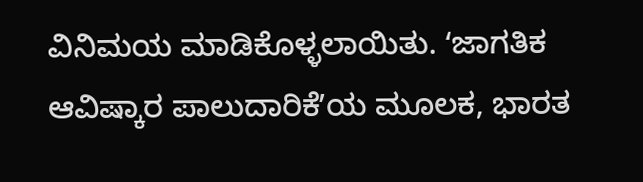ವಿನಿಮಯ ಮಾಡಿಕೊಳ್ಳಲಾಯಿತು. ʻಜಾಗತಿಕ ಆವಿಷ್ಕಾರ ಪಾಲುದಾರಿಕೆʼಯ ಮೂಲಕ, ಭಾರತ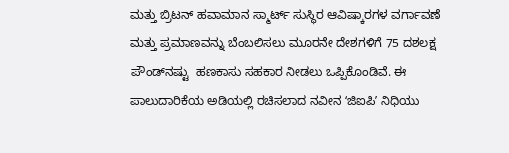ಮತ್ತು ಬ್ರಿಟನ್‌ ಹವಾಮಾನ ಸ್ಮಾರ್ಟ್ ಸುಸ್ಥಿರ ಆವಿಷ್ಕಾರಗಳ ವರ್ಗಾವಣೆ ಮತ್ತು ಪ್ರಮಾಣವನ್ನು ಬೆಂಬಲಿಸಲು ಮೂರನೇ ದೇಶಗಳಿಗೆ 75 ದಶಲಕ್ಷ ಪೌಂಡ್‌ನಷ್ಟು  ಹಣಕಾಸು ಸಹಕಾರ ನೀಡಲು ಒಪ್ಪಿಕೊಂಡಿವೆ. ಈ ಪಾಲುದಾರಿಕೆಯ ಅಡಿಯಲ್ಲಿ ರಚಿಸಲಾದ ನವೀನ ʻಜಿಐಪಿʼ ನಿಧಿಯು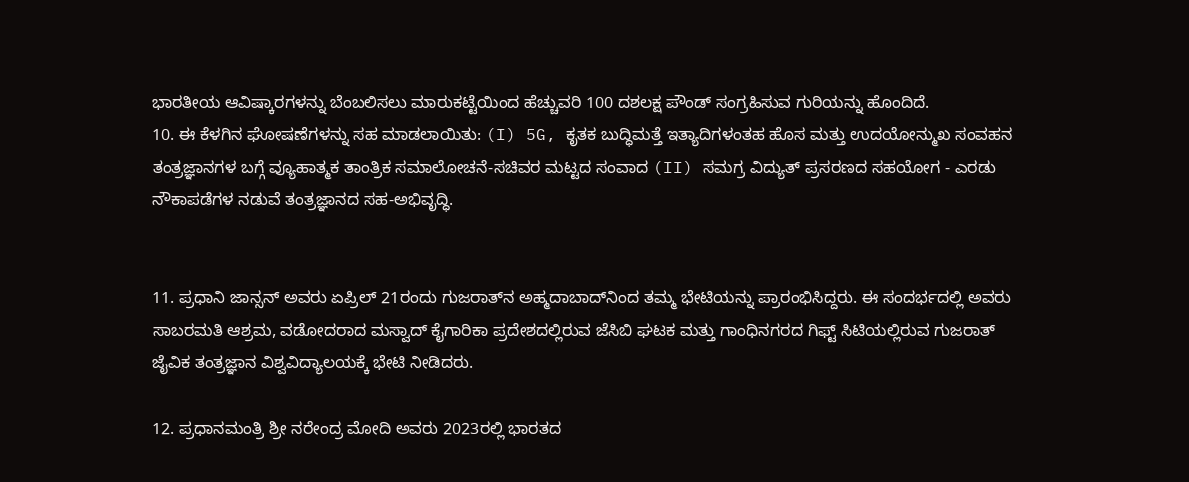ಭಾರತೀಯ ಆವಿಷ್ಕಾರಗಳನ್ನು ಬೆಂಬಲಿಸಲು ಮಾರುಕಟ್ಟೆಯಿಂದ ಹೆಚ್ಚುವರಿ 100 ದಶಲಕ್ಷ ಪೌಂಡ್‌ ಸಂಗ್ರಹಿಸುವ ಗುರಿಯನ್ನು ಹೊಂದಿದೆ.
10. ಈ ಕೆಳಗಿನ ಘೋಷಣೆಗಳನ್ನು ಸಹ ಮಾಡಲಾಯಿತು: (I) 5G, ಕೃತಕ ಬುದ್ಧಿಮತ್ತೆ ಇತ್ಯಾದಿಗಳಂತಹ ಹೊಸ ಮತ್ತು ಉದಯೋನ್ಮುಖ ಸಂವಹನ ತಂತ್ರಜ್ಞಾನಗಳ ಬಗ್ಗೆ ವ್ಯೂಹಾತ್ಮಕ ತಾಂತ್ರಿಕ ಸಮಾಲೋಚನೆ-ಸಚಿವರ ಮಟ್ಟದ ಸಂವಾದ (II) ಸಮಗ್ರ ವಿದ್ಯುತ್ ಪ್ರಸರಣದ ಸಹಯೋಗ - ಎರಡು ನೌಕಾಪಡೆಗಳ ನಡುವೆ ತಂತ್ರಜ್ಞಾನದ ಸಹ-ಅಭಿವೃದ್ಧಿ.


11. ಪ್ರಧಾನಿ ಜಾನ್ಸನ್ ಅವರು ಏಪ್ರಿಲ್ 21ರಂದು ಗುಜರಾತ್‌ನ ಅಹ್ಮದಾಬಾದ್‌ನಿಂದ ತಮ್ಮ ಭೇಟಿಯನ್ನು ಪ್ರಾರಂಭಿಸಿದ್ದರು. ಈ ಸಂದರ್ಭದಲ್ಲಿ ಅವರು ಸಾಬರಮತಿ ಆಶ್ರಮ, ವಡೋದರಾದ ಮಸ್ವಾದ್‌ ಕೈಗಾರಿಕಾ ಪ್ರದೇಶದಲ್ಲಿರುವ ಜೆಸಿಬಿ ಘಟಕ ಮತ್ತು ಗಾಂಧಿನಗರದ ಗಿಫ್ಟ್ ಸಿಟಿಯಲ್ಲಿರುವ ಗುಜರಾತ್ ಜೈವಿಕ ತಂತ್ರಜ್ಞಾನ ವಿಶ್ವವಿದ್ಯಾಲಯಕ್ಕೆ ಭೇಟಿ ನೀಡಿದರು.

12. ಪ್ರಧಾನಮಂತ್ರಿ ಶ್ರೀ ನರೇಂದ್ರ ಮೋದಿ ಅವರು 2023ರಲ್ಲಿ ಭಾರತದ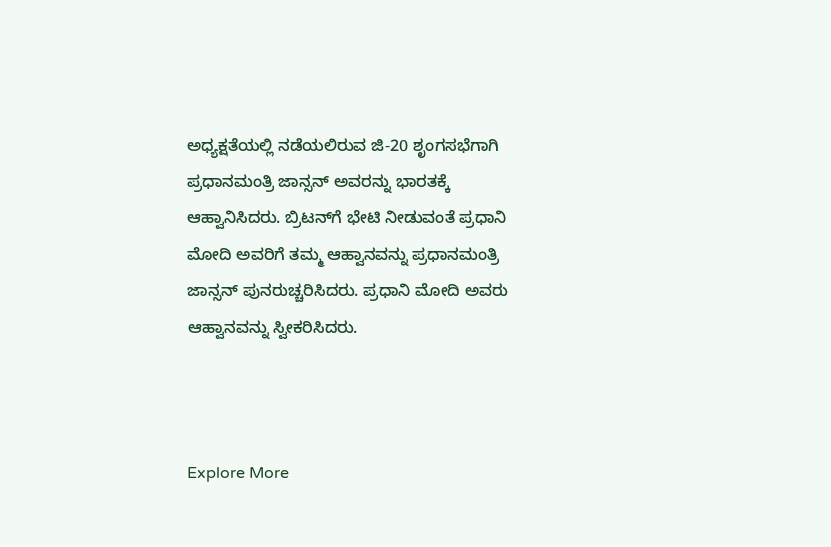ಅಧ್ಯಕ್ಷತೆಯಲ್ಲಿ ನಡೆಯಲಿರುವ ಜಿ-20 ಶೃಂಗಸಭೆಗಾಗಿ ಪ್ರಧಾನಮಂತ್ರಿ ಜಾನ್ಸನ್ ಅವರನ್ನು ಭಾರತಕ್ಕೆ ಆಹ್ವಾನಿಸಿದರು. ಬ್ರಿಟನ್‌ಗೆ ಭೇಟಿ ನೀಡುವಂತೆ ಪ್ರಧಾನಿ ಮೋದಿ ಅವರಿಗೆ ತಮ್ಮ ಆಹ್ವಾನವನ್ನು ಪ್ರಧಾನಮಂತ್ರಿ ಜಾನ್ಸನ್ ಪುನರುಚ್ಚರಿಸಿದರು. ಪ್ರಧಾನಿ ಮೋದಿ ಅವರು ಆಹ್ವಾನವನ್ನು ಸ್ವೀಕರಿಸಿದರು.



Explore More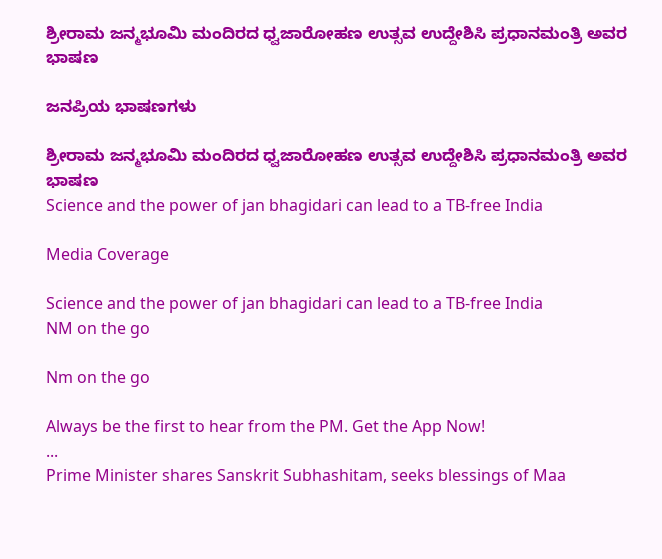ಶ್ರೀರಾಮ ಜನ್ಮಭೂಮಿ ಮಂದಿರದ ಧ್ವಜಾರೋಹಣ ಉತ್ಸವ ಉದ್ದೇಶಿಸಿ ಪ್ರಧಾನಮಂತ್ರಿ ಅವರ ಭಾಷಣ

ಜನಪ್ರಿಯ ಭಾಷಣಗಳು

ಶ್ರೀರಾಮ ಜನ್ಮಭೂಮಿ ಮಂದಿರದ ಧ್ವಜಾರೋಹಣ ಉತ್ಸವ ಉದ್ದೇಶಿಸಿ ಪ್ರಧಾನಮಂತ್ರಿ ಅವರ ಭಾಷಣ
Science and the power of jan bhagidari can lead to a TB-free India

Media Coverage

Science and the power of jan bhagidari can lead to a TB-free India
NM on the go

Nm on the go

Always be the first to hear from the PM. Get the App Now!
...
Prime Minister shares Sanskrit Subhashitam, seeks blessings of Maa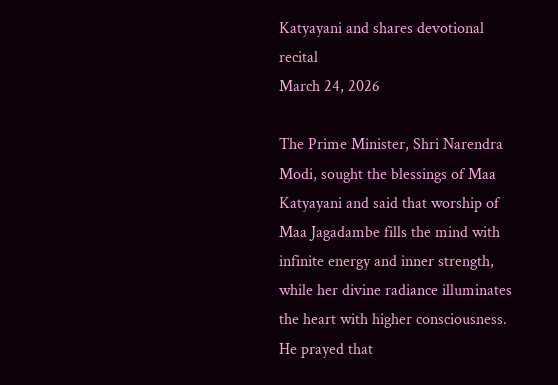Katyayani and shares devotional recital
March 24, 2026

The Prime Minister, Shri Narendra Modi, sought the blessings of Maa Katyayani and said that worship of Maa Jagadambe fills the mind with infinite energy and inner strength, while her divine radiance illuminates the heart with higher consciousness. He prayed that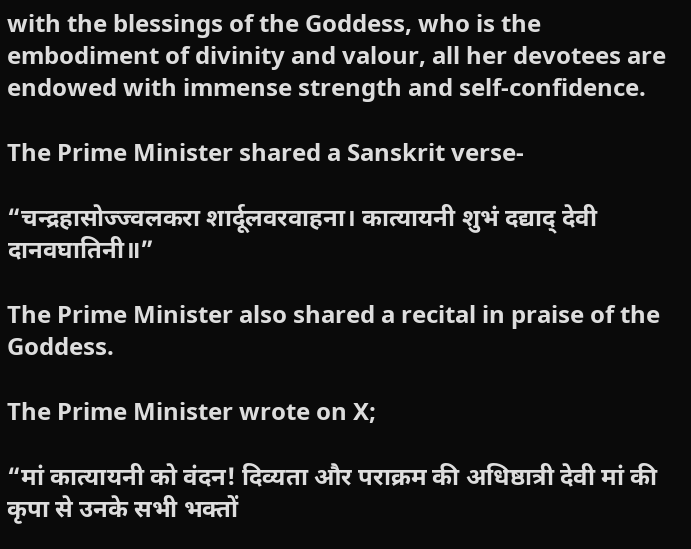with the blessings of the Goddess, who is the embodiment of divinity and valour, all her devotees are endowed with immense strength and self-confidence.

The Prime Minister shared a Sanskrit verse-

“चन्द्रहासोज्ज्वलकरा शार्दूलवरवाहना। कात्यायनी शुभं दद्याद् देवी दानवघातिनी॥”

The Prime Minister also shared a recital in praise of the Goddess.

The Prime Minister wrote on X;

“मां कात्यायनी को वंदन! दिव्यता और पराक्रम की अधिष्ठात्री देवी मां की कृपा से उनके सभी भक्तों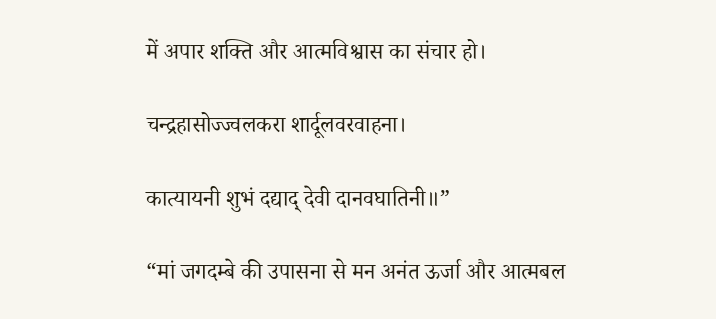में अपार शक्ति और आत्मविश्वास का संचार हो।

चन्द्रहासोज्ज्वलकरा शार्दूलवरवाहना।

कात्यायनी शुभं दद्याद् देवी दानवघातिनी॥”

“मां जगदम्बे की उपासना से मन अनंत ऊर्जा और आत्मबल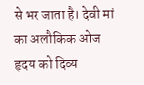से भर जाता है। देवी मां का अलौकिक ओज हृदय को दिव्य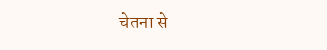चेतना से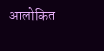आलोकित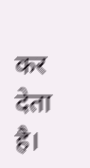कर देता है।